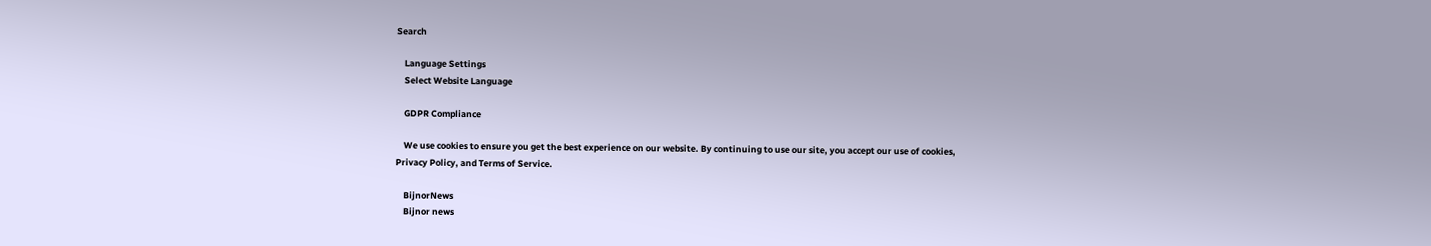Search

    Language Settings
    Select Website Language

    GDPR Compliance

    We use cookies to ensure you get the best experience on our website. By continuing to use our site, you accept our use of cookies, Privacy Policy, and Terms of Service.

    BijnorNews
    Bijnor news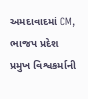અમદાવાદમાં CM, ભાજપ પ્રદેશ પ્રમુખ વિશ્વકર્માની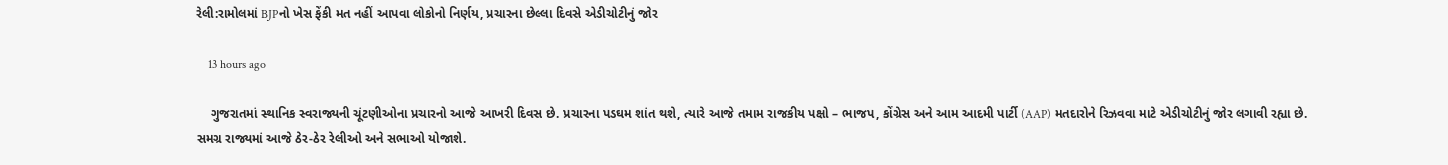રેલી:રામોલમાં BJPનો ખેસ ફેંકી મત નહીં આપવા લોકોનો નિર્ણય, પ્રચારના છેલ્લા દિવસે એડીચોટીનું જોર

    13 hours ago

    ગુજરાતમાં સ્થાનિક સ્વરાજ્યની ચૂંટણીઓના પ્રચારનો આજે આખરી દિવસ છે. પ્રચારના પડઘમ શાંત થશે, ત્યારે આજે તમામ રાજકીય પક્ષો – ભાજપ, કોંગ્રેસ અને આમ આદમી પાર્ટી (AAP) મતદારોને રિઝવવા માટે એડીચોટીનું જોર લગાવી રહ્યા છે. સમગ્ર રાજ્યમાં આજે ઠેર-ઠેર રેલીઓ અને સભાઓ યોજાશે.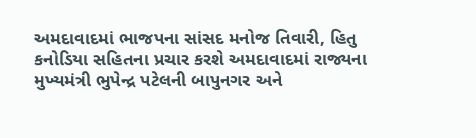અમદાવાદમાં ભાજપના સાંસદ મનોજ તિવારી, હિતુ કનોડિયા સહિતના પ્રચાર કરશે અમદાવાદમાં રાજ્યના મુખ્યમંત્રી ભુપેન્દ્ર પટેલની બાપુનગર અને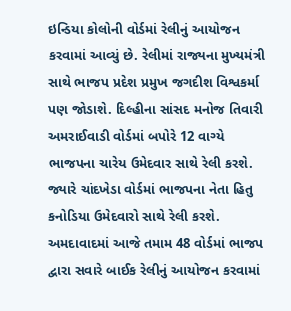ઇન્ડિયા કોલોની વોર્ડમાં રેલીનું આયોજન કરવામાં આવ્યું છે. રેલીમાં રાજ્યના મુખ્યમંત્રી સાથે ભાજપ પ્રદેશ પ્રમુખ જગદીશ વિશ્વકર્મા પણ જોડાશે. દિલ્હીના સાંસદ મનોજ તિવારી અમરાઈવાડી વોર્ડમાં બપોરે 12 વાગ્યે ભાજપના ચારેય ઉમેદવાર સાથે રેલી કરશે. જ્યારે ચાંદખેડા વોર્ડમાં ભાજપના નેતા હિતુ કનોડિયા ઉમેદવારો સાથે રેલી કરશે. અમદાવાદમાં આજે તમામ 48 વોર્ડમાં ભાજપ દ્વારા સવારે બાઈક રેલીનું આયોજન કરવામાં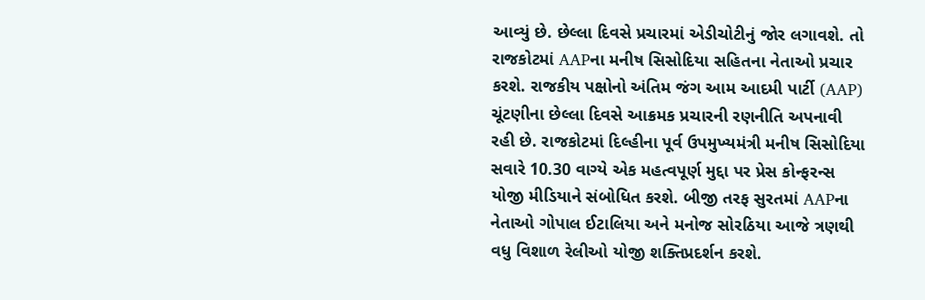આવ્યું છે. છેલ્લા દિવસે પ્રચારમાં એડીચોટીનું જોર લગાવશે. તો રાજકોટમાં AAPના મનીષ સિસોદિયા સહિતના નેતાઓ પ્રચાર કરશે. રાજકીય પક્ષોનો અંતિમ જંગ આમ આદમી પાર્ટી (AAP) ચૂંટણીના છેલ્લા દિવસે આક્રમક પ્રચારની રણનીતિ અપનાવી રહી છે. રાજકોટમાં દિલ્હીના પૂર્વ ઉપમુખ્યમંત્રી મનીષ સિસોદિયા સવારે 10.30 વાગ્યે એક મહત્વપૂર્ણ મુદ્દા પર પ્રેસ કોન્ફરન્સ યોજી મીડિયાને સંબોધિત કરશે. બીજી તરફ સુરતમાં AAPના નેતાઓ ગોપાલ ઈટાલિયા અને મનોજ સોરઠિયા આજે ત્રણથી વધુ વિશાળ રેલીઓ યોજી શક્તિપ્રદર્શન કરશે.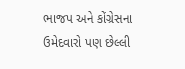ભાજપ અને કોંગ્રેસના ઉમેદવારો પણ છેલ્લી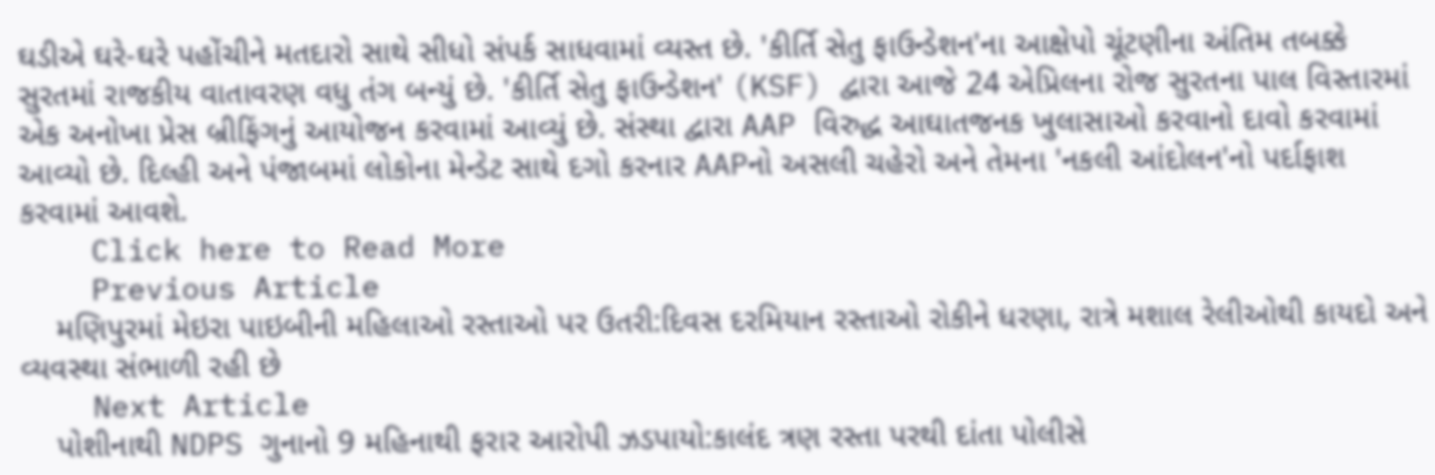ઘડીએ ઘરે-ઘરે પહોંચીને મતદારો સાથે સીધો સંપર્ક સાધવામાં વ્યસ્ત છે. 'કીર્તિ સેતુ ફાઉન્ડેશન'ના આક્ષેપો ચૂંટણીના અંતિમ તબક્કે સુરતમાં રાજકીય વાતાવરણ વધુ તંગ બન્યું છે. 'કીર્તિ સેતુ ફાઉન્ડેશન' (KSF) દ્વારા આજે 24 એપ્રિલના રોજ સુરતના પાલ વિસ્તારમાં એક અનોખા પ્રેસ બ્રીફિંગનું આયોજન કરવામાં આવ્યું છે. સંસ્થા દ્વારા AAP વિરુદ્ધ આઘાતજનક ખુલાસાઓ કરવાનો દાવો કરવામાં આવ્યો છે. દિલ્હી અને પંજાબમાં લોકોના મેન્ડેટ સાથે દગો કરનાર AAPનો અસલી ચહેરો અને તેમના 'નકલી આંદોલન'નો પર્દાફાશ કરવામાં આવશે.
    Click here to Read More
    Previous Article
    મણિપુરમાં મેઇરા પાઇબીની મહિલાઓ રસ્તાઓ પર ઉતરી:દિવસ દરમિયાન રસ્તાઓ રોકીને ધરણા, રાત્રે મશાલ રેલીઓથી કાયદો અને વ્યવસ્થા સંભાળી રહી છે
    Next Article
    પોશીનાથી NDPS ગુનાનો 9 મહિનાથી ફરાર આરોપી ઝડપાયો:કાલંદ ત્રણ રસ્તા પરથી દાંતા પોલીસે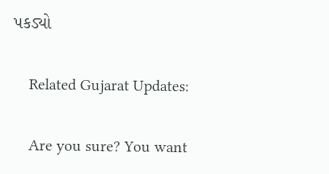પકડ્યો

    Related Gujarat Updates:

    Are you sure? You want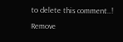to delete this comment..! Remove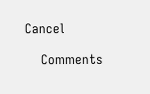Cancel

    Comments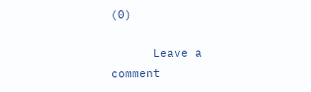(0)

      Leave a comment